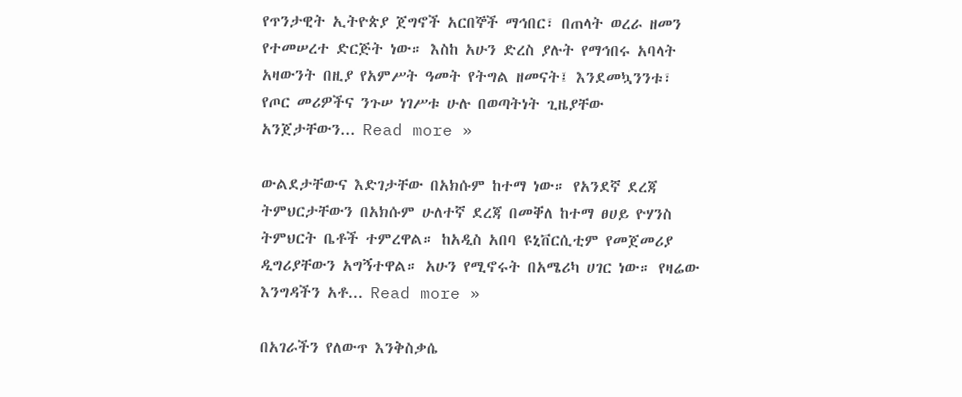የጥንታዊት ኢትዮጵያ ጀግኖች አርበኞች ማኅበር፣ በጠላት ወረራ ዘመን የተመሠረተ ድርጅት ነው። እስከ አሁን ድረስ ያሉት የማኅበሩ አባላት አዛውንት በዚያ የአምሥት ዓመት የትግል ዘመናት፤ እንደመኳንንቱ፣ የጦር መሪዎችና ንጉሠ ነገሥቱ ሁሉ በወጣትነት ጊዜያቸው አንጀታቸውን... Read more »

ውልደታቸውና እድገታቸው በአክሱም ከተማ ነው። የአንደኛ ደረጃ ትምህርታቸውን በአክሱም ሁለተኛ ደረጃ በመቐለ ከተማ ፀሀይ ዮሃንስ ትምህርት ቤቶች ተምረዋል። ከአዲስ አበባ ዩኒቨርሲቲም የመጀመሪያ ዲግሪያቸውን አግኝተዋል። አሁን የሚኖሩት በአሜሪካ ሀገር ነው። የዛሬው እንግዳችን አቶ... Read more »

በአገራችን የለውጥ እንቅስቃሴ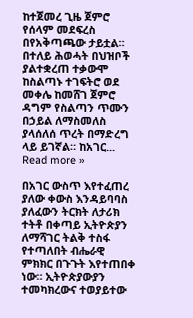ከተጀመረ ጊዜ ጀምሮ የሰላም መደፍረስ በየአቅጣጫው ታይቷል። በተለይ ሕወሓት በህዝቦች ያልተቋረጠ ተቃውሞ ከስልጣኑ ተገፍትሮ ወደ መቀሌ ከመሸገ ጀምሮ ዳግም የስልጣን ጥሙን በኃይል ለማስመለስ ያላሰለሰ ጥረት በማድረግ ላይ ይገኛል። ከአገር... Read more »

በአገር ውስጥ እየተፈጠረ ያለው ቀውስ እንዳይባባስ ያለፈውን ትርክት ለታሪክ ተትቶ በቀጣይ ኢትዮጵያን ለማሻገር ትልቅ ተስፋ የተጣለበት ብሔራዊ ምክክር በጉጉት እየተጠበቀ ነው። ኢትዮጵያውያን ተመካክረውና ተወያይተው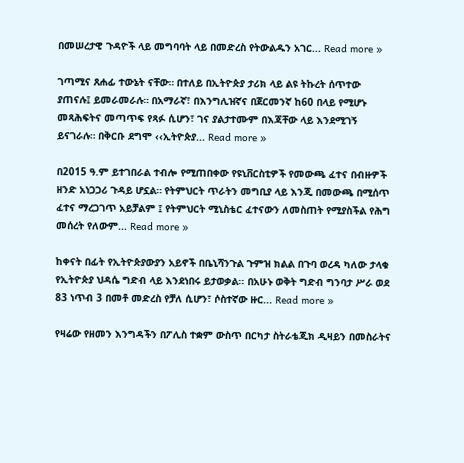በመሠረታዊ ጉዳዮች ላይ መግባባት ላይ በመድረስ የትውልዱን አገር... Read more »

ገጣሚና ጸሐፊ ተውኔት ናቸው። በተለይ በኢትዮጵያ ታሪክ ላይ ልዩ ትኩረት ሰጥተው ያጠናሉ፤ ይመራመራሉ። በአማራኛ፣ በእንግሊዝኛና በጀርመንኛ ከ60 በላይ የሚሆኑ መጻሕፍትና መጣጥፍ የጻፉ ሲሆን፣ ገና ያልታተሙም በእጃቸው ላይ እንደሚገኝ ይናገራሉ። በቅርቡ ደግሞ ‹‹ኢትዮጵያ... Read more »

በ2015 ዓ.ም ይተገበራል ተብሎ የሚጠበቀው የዩኒቨርስቲዎች የመውጫ ፈተና በብዙዎች ዘንድ አነጋጋሪ ጉዳይ ሆኗል። የትምህርት ጥራትን መግቢያ ላይ እንጂ በመውጫ በሚሰጥ ፈተና ማረጋገጥ አይቻልም ፤ የትምህርት ሚኒስቴር ፈተናውን ለመስጠት የሚያስችል የሕግ መሰረት የለውም... Read more »

ከቀናት በፊት የኢትዮጵያውያን አይኖች በቤኒሻንጉል ጉምዝ ክልል በጉባ ወረዳ ካለው ታላቁ የኢትዮጵያ ህዳሴ ግድብ ላይ እንደነበሩ ይታወቃል፡፡ በአሁኑ ወቅት ግድብ ግንባታ ሥራ ወደ 83 ነጥብ 3 በመቶ መድረስ የቻለ ሲሆን፣ ሶስተኛው ዙር... Read more »

የዛሬው የዘመን እንግዳችን በፖሊስ ተቋም ውስጥ በርካታ ስትራቴጂክ ዲዛይን በመስራትና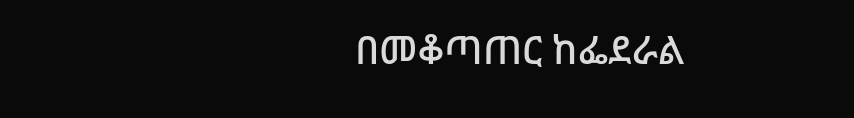በመቆጣጠር ከፌደራል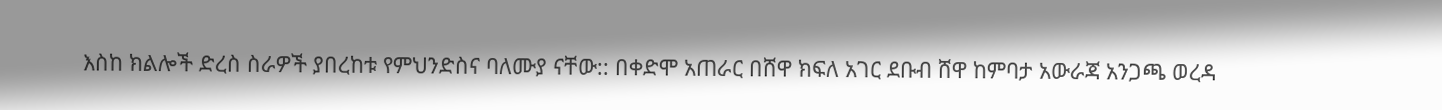እስከ ክልሎች ድረስ ስራዎች ያበረከቱ የምህንድስና ባለሙያ ናቸው:: በቀድሞ አጠራር በሸዋ ክፍለ አገር ደቡብ ሸዋ ከምባታ አውራጃ አንጋጫ ወረዳ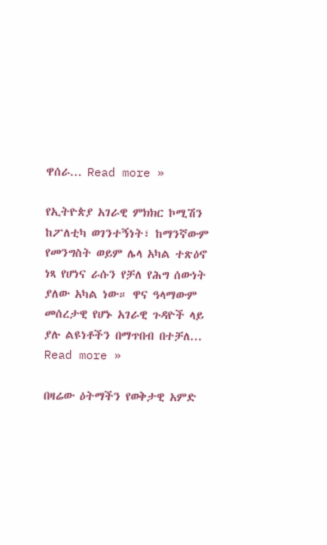ዋሰራ... Read more »

የኢትዮጵያ አገራዊ ምክክር ኮሚሽን ከፖለቲካ ወገንተኝነት፣ ከማንኛውም የመንግስት ወይም ሌላ አካል ተጽዕኖ ነጻ የሆነና ራሱን የቻለ የሕግ ሰውነት ያለው አካል ነው። ዋና ዓላማውም መሰረታዊ የሆኑ አገራዊ ጉዳዮች ላይ ያሉ ልዩነቶችን በማጥበብ በተቻለ... Read more »

በዛሬው ዕትማችን የወቅታዊ አምድ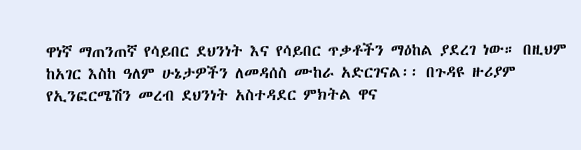ዋነኛ ማጠንጠኛ የሳይበር ደህንነት እና የሳይበር ጥቃቶችን ማዕከል ያደረገ ነው። በዚህም ከአገር እስከ ዓለም ሁኔታዎችን ለመዳሰስ ሙከራ አድርገናል፡፡ በጉዳዩ ዙሪያም የኢንፎርሜሽን መረብ ደህንነት አስተዳደር ምክትል ዋና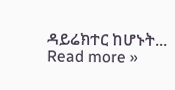ዳይሬክተር ከሆኑት... Read more »